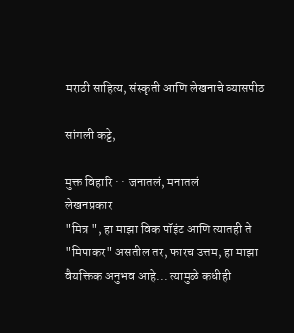मराठी साहित्य, संस्कृती आणि लेखनाचे व्यासपीठ

सांगली कट्टे,

मुक्त विहारि · · जनातलं, मनातलं
लेखनप्रकार
"मित्र ", हा माझा विक पॉइंट आणि त्यातही ते "मिपाकर" असतील तर, फारच उत्तम, हा माझा वैयक्तिक अनुभव आहे... त्यामुळे कधीही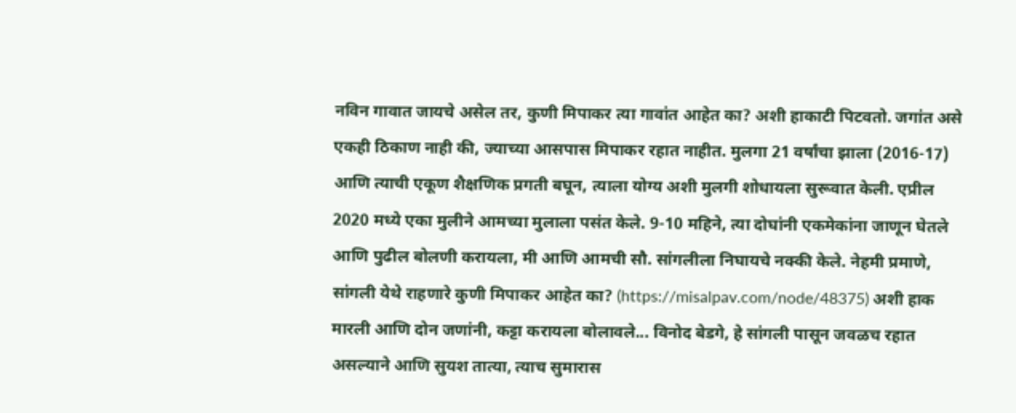नविन गावात जायचे असेल तर, कुणी मिपाकर त्या गावांत आहेत का? अशी हाकाटी पिटवतो. जगांत असे एकही ठिकाण नाही की, ज्याच्या आसपास मिपाकर रहात नाहीत. मुलगा 21 वर्षांचा झाला (2016-17) आणि त्याची एकूण शैक्षणिक प्रगती बघून, त्याला योग्य अशी मुलगी शोधायला सुरूवात केली. एप्रील 2020 मध्ये एका मुलीने आमच्या मुलाला पसंत केले. 9-10 महिने, त्या दोघांनी एकमेकांना जाणून घेतले आणि पुढील बोलणी करायला, मी आणि आमची सौ. सांगलीला निघायचे नक्की केले. नेहमी प्रमाणे, सांगली येथे राहणारे कुणी मिपाकर आहेत का? (https://misalpav.com/node/48375) अशी हाक मारली आणि दोन जणांनी, कट्टा करायला बोलावले... विनोद बेडगे, हे सांगली पासून जवळच रहात असल्याने आणि सुयश तात्या, त्याच सुमारास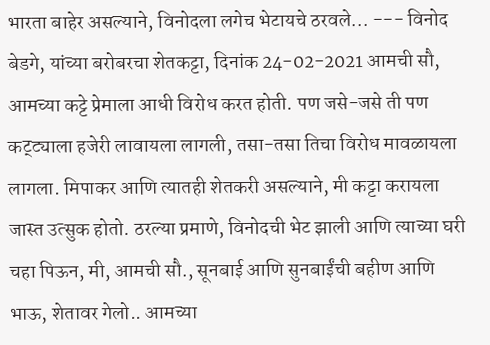भारता बाहेर असल्याने, विनोदला लगेच भेटायचे ठरवले... --- विनोद बेडगे, यांच्या बरोबरचा शेतकट्टा, दिनांक 24-02-2021 आमची सौ, आमच्या कट्टे प्रेमाला आधी विरोध करत होती. पण जसे-जसे ती पण कट्ट्याला हजेरी लावायला लागली, तसा-तसा तिचा विरोध मावळायला लागला. मिपाकर आणि त्यातही शेतकरी असल्याने, मी कट्टा करायला जास्त उत्सुक होतो. ठरल्या प्रमाणे, विनोदची भेट झाली आणि त्याच्या घरी चहा पिऊन, मी, आमची सौ., सूनबाई आणि सुनबाईंची बहीण आणि भाऊ, शेतावर गेलो.. आमच्या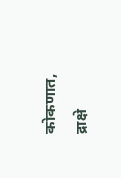कोकणात, द्राक्षे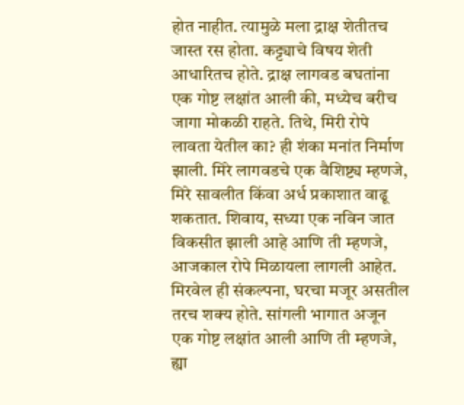होत नाहीत. त्यामुळे मला द्राक्ष शेतीतच जास्त रस होता. कट्ट्याचे विषय शेती आधारितच होते. द्राक्ष लागवड बघतांना एक गोष्ट लक्षांत आली की, मध्येच बरीच जागा मोकळी राहते. तिथे, मिरी रोपे लावता येतील का? ही शंका मनांत निर्माण झाली. मिरे लागवडचे एक वैशिष्ट्य म्हणजे, मिरे सावलीत किंवा अर्ध प्रकाशात वाढू शकतात. शिवाय, सध्या एक नविन जात विकसीत झाली आहे आणि ती म्हणजे, आजकाल रोपे मिळायला लागली आहेत. मिरवेल ही संकल्पना, घरचा मजूर असतील तरच शक्य होते. सांगली भागात अजून एक गोष्ट लक्षांत आली आणि ती म्हणजे, ह्या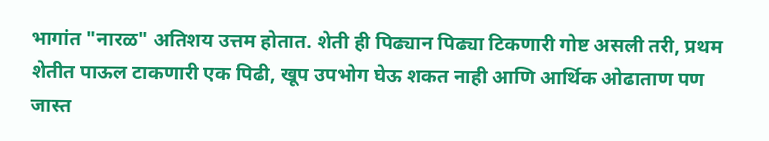भागांत "नारळ" अतिशय उत्तम होतात. शेती ही पिढ्यान पिढ्या टिकणारी गोष्ट असली तरी, प्रथम शेतीत पाऊल टाकणारी एक पिढी, खूप उपभोग घेऊ शकत नाही आणि आर्थिक ओढाताण पण जास्त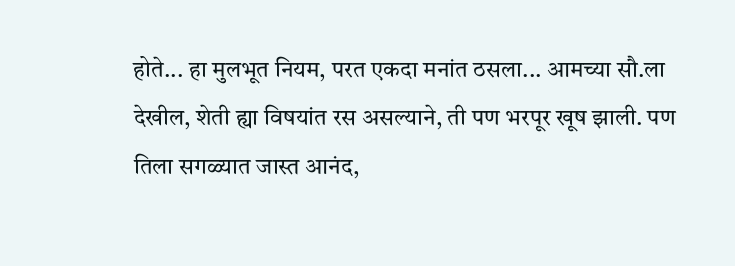होते... हा मुलभूत नियम, परत एकदा मनांत ठसला... आमच्या सौ.ला देखील, शेती ह्या विषयांत रस असल्याने, ती पण भरपूर खूष झाली. पण तिला सगळ्यात जास्त आनंद,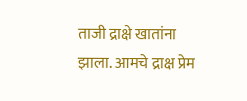ताजी द्राक्षे खातांना झाला. आमचे द्राक्ष प्रेम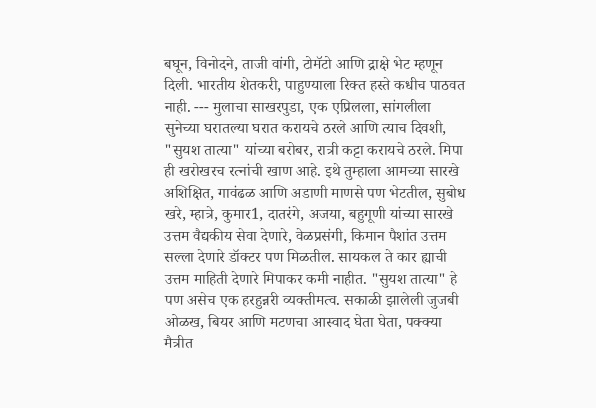बघून, विनोदने, ताजी वांगी, टोमॅटो आणि द्राक्षे भेट म्हणून दिली. भारतीय शेतकरी, पाहुण्याला रिक्त हस्ते कधीच पाठवत नाही. --- मुलाचा साखरपुडा, एक एप्रिलला, सांगलीला सुनेच्या घरातल्या घरात करायचे ठरले आणि त्याच दिवशी, "सुयश तात्या" यांच्या बरोबर, रात्री कट्टा करायचे ठरले. मिपा ही खरोखरच रत्नांची खाण आहे. इथे तुम्हाला आमच्या सारखे अशिक्षित, गावंढळ आणि अडाणी माणसे पण भेटतील, सुबोध खरे, म्हात्रे, कुमार1, दातरंगे, अजया, बहुगूणी यांच्या सारखे उत्तम वैद्यकीय सेवा देणारे, वेळप्रसंगी, किमान पैशांत उत्तम सल्ला देणारे डॉक्टर पण मिळतील. सायकल ते कार ह्याची उत्तम माहिती देणारे मिपाकर कमी नाहीत. "सुयश तात्या" हे पण असेच एक हरहुन्नरी व्यक्तीमत्व. सकाळी झालेली जुजबी ओळख, बियर आणि मटणचा आस्वाद घेता घेता, पक्क्या मैत्रीत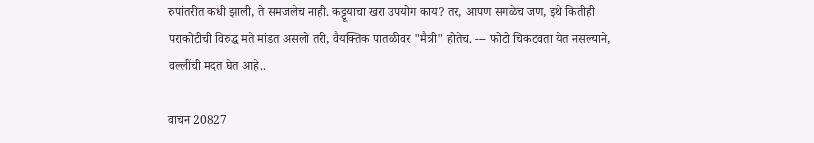रुपांतरीत कधी झाली, ते समजलेच नाही. कट्टूयाचा खरा उपयोग काय? तर, आपण सगळेच जण, इथे कितीही पराकोटीची विरुद्ध मते मांडत असलो तरी, वैयक्तिक पातळीवर "मैत्री" होतेच. --- फोटो चिकटवता येत नसल्याने, वल्लींची मदत घेत आहे..

वाचन 20827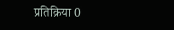प्रतिक्रिया 0